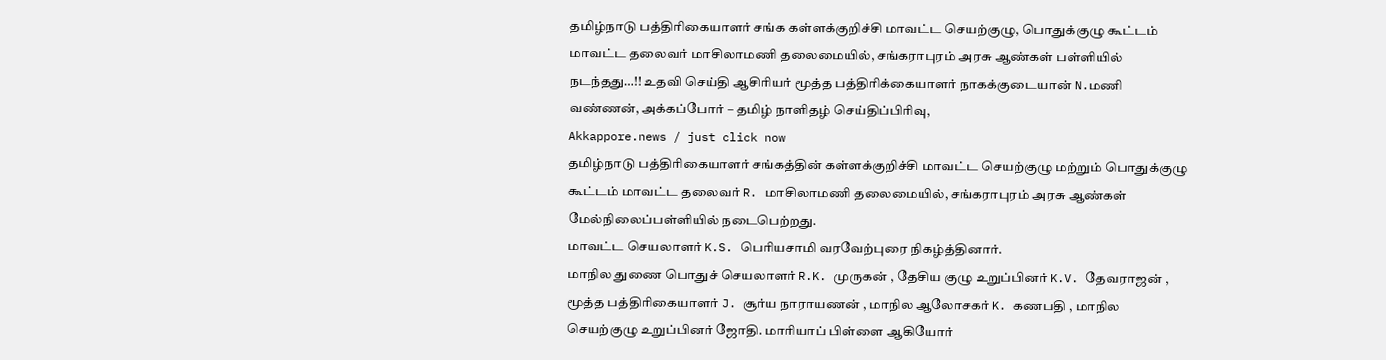தமிழ்நாடு பத்திரிகையாளர் சங்க கள்ளக்குறிச்சி மாவட்ட செயற்குழு, பொதுக்குழு கூட்டம் மாவட்ட தலைவர் மாசிலாமணி தலைமையில், சங்கராபுரம் அரசு ஆண்கள் பள்ளியில் நடந்தது…!! உதவி செய்தி ஆசிரியர் மூத்த பத்திரிக்கையாளர் நாகக்குடையான் N.மணி வண்ணன், அக்கப்போர் – தமிழ் நாளிதழ் செய்திப்பிரிவு,
Akkappore.news / just click now
தமிழ்நாடு பத்திரிகையாளர் சங்கத்தின் கள்ளக்குறிச்சி மாவட்ட செயற்குழு மற்றும் பொதுக்குழு கூட்டம் மாவட்ட தலைவர் R. மாசிலாமணி தலைமையில், சங்கராபுரம் அரசு ஆண்கள் மேல்நிலைப்பள்ளியில் நடைபெற்றது.
மாவட்ட செயலாளர் K.S. பெரியசாமி வரவேற்புரை நிகழ்த்தினார்.
மாநில துணை பொதுச் செயலாளர் R.K. முருகன் , தேசிய குழு உறுப்பினர் K.V. தேவராஜன் , மூத்த பத்திரிகையாளர் J. சூர்ய நாராயணன் , மாநில ஆலோசகர் K. கணபதி , மாநில செயற்குழு உறுப்பினர் ஜோதி. மாரியாப் பிள்ளை ஆகியோர்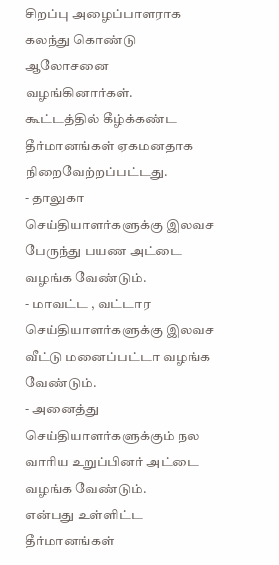சிறப்பு அழைப்பாளராக கலந்து கொண்டு ஆலோசனை வழங்கினார்கள்.
கூட்டத்தில் கீழ்க்கண்ட தீர்மானங்கள் ஏகமனதாக நிறைவேற்றப்பட்டது.
- தாலுகா செய்தியாளர்களுக்கு இலவச பேருந்து பயண அட்டை வழங்க வேண்டும்.
- மாவட்ட , வட்டார செய்தியாளர்களுக்கு இலவச வீட்டு மனைப்பட்டா வழங்க வேண்டும்.
- அனைத்து செய்தியாளர்களுக்கும் நல வாரிய உறுப்பினர் அட்டை வழங்க வேண்டும்.
என்பது உள்ளிட்ட தீர்மானங்கள்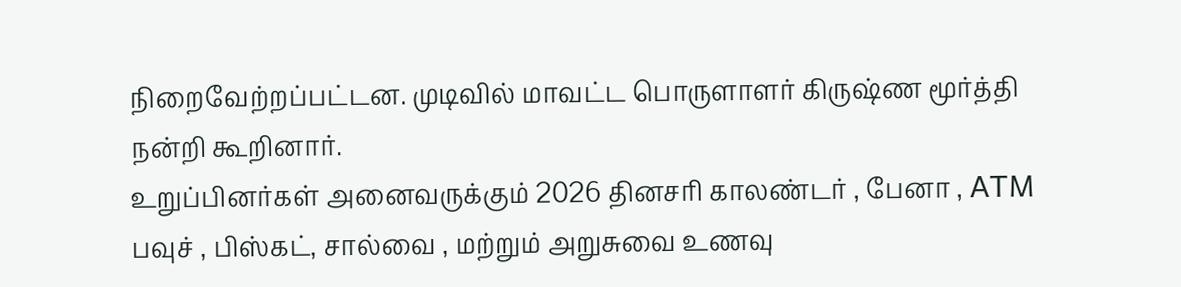நிறைவேற்றப்பட்டன. முடிவில் மாவட்ட பொருளாளர் கிருஷ்ண மூர்த்தி நன்றி கூறினார்.
உறுப்பினர்கள் அனைவருக்கும் 2026 தினசரி காலண்டர் , பேனா , ATM பவுச் , பிஸ்கட், சால்வை , மற்றும் அறுசுவை உணவு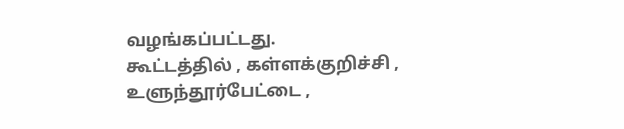வழங்கப்பட்டது.
கூட்டத்தில் , கள்ளக்குறிச்சி , உளுந்தூர்பேட்டை ,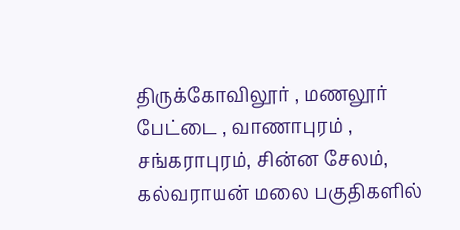திருக்கோவிலூர் , மணலூர் பேட்டை , வாணாபுரம் , சங்கராபுரம், சின்ன சேலம், கல்வராயன் மலை பகுதிகளில்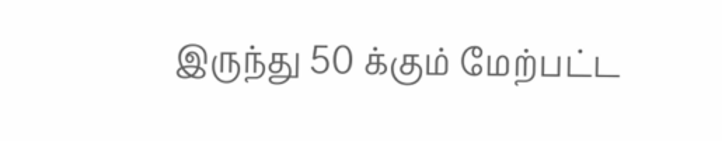இருந்து 50 க்கும் மேற்பட்ட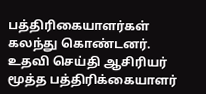பத்திரிகையாளர்கள் கலந்து கொண்டனர்.
உதவி செய்தி ஆசிரியர் மூத்த பத்திரிக்கையாளர்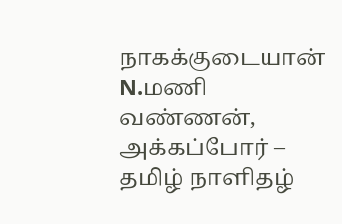நாகக்குடையான் N.மணி வண்ணன், அக்கப்போர் – தமிழ் நாளிதழ்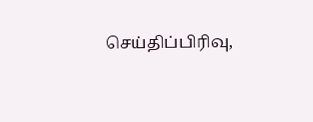செய்திப்பிரிவு,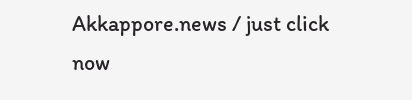Akkappore.news / just click now